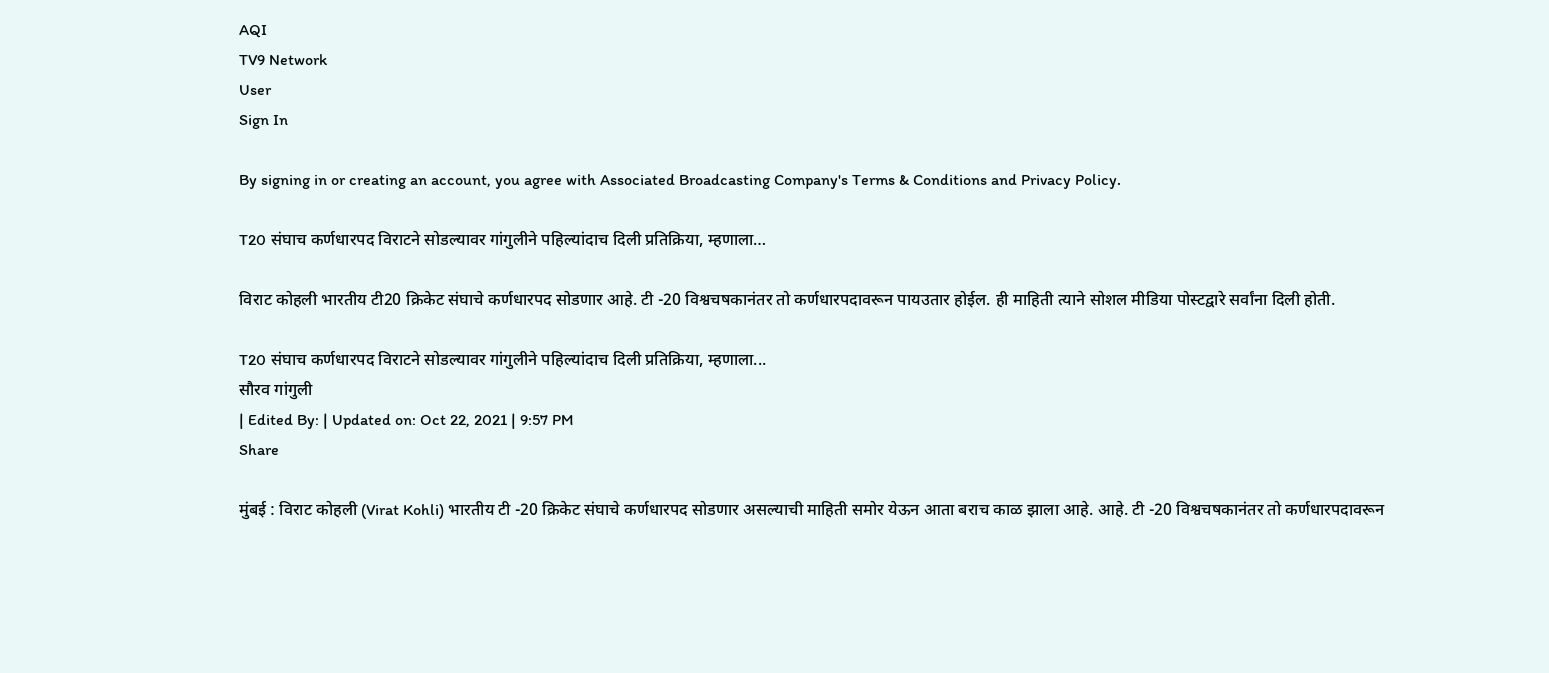AQI
TV9 Network
User
Sign In

By signing in or creating an account, you agree with Associated Broadcasting Company's Terms & Conditions and Privacy Policy.

T20 संघाच कर्णधारपद विराटने सोडल्यावर गांगुलीने पहिल्यांदाच दिली प्रतिक्रिया, म्हणाला…

विराट कोहली भारतीय टी20 क्रिकेट संघाचे कर्णधारपद सोडणार आहे. टी -20 विश्वचषकानंतर तो कर्णधारपदावरून पायउतार होईल. ही माहिती त्याने सोशल मीडिया पोस्टद्वारे सर्वांना दिली होती.

T20 संघाच कर्णधारपद विराटने सोडल्यावर गांगुलीने पहिल्यांदाच दिली प्रतिक्रिया, म्हणाला...
सौरव गांगुली
| Edited By: | Updated on: Oct 22, 2021 | 9:57 PM
Share

मुंबई : विराट कोहली (Virat Kohli) भारतीय टी -20 क्रिकेट संघाचे कर्णधारपद सोडणार असल्याची माहिती समोर येऊन आता बराच काळ झाला आहे. आहे. टी -20 विश्वचषकानंतर तो कर्णधारपदावरून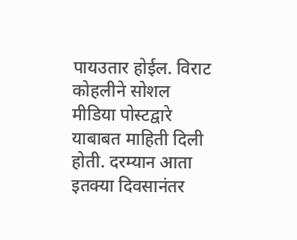पायउतार होईल. विराट कोहलीने सोशल मीडिया पोस्टद्वारे याबाबत माहिती दिली होती. दरम्यान आता इतक्या दिवसानंतर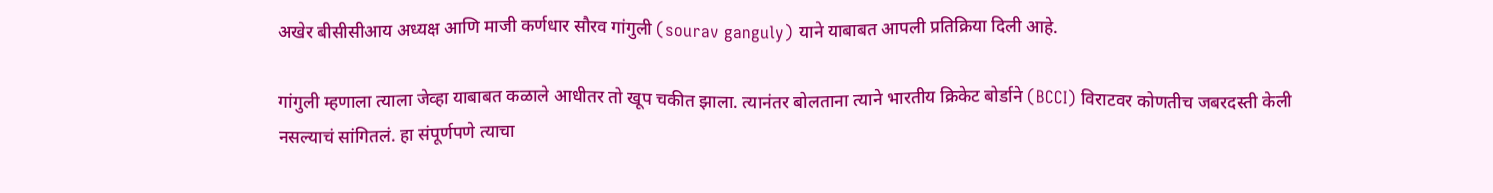अखेर बीसीसीआय अध्यक्ष आणि माजी कर्णधार सौरव गांगुली (sourav ganguly) याने याबाबत आपली प्रतिक्रिया दिली आहे.

गांगुली म्हणाला त्याला जेव्हा याबाबत कळाले आधीतर तो खूप चकीत झाला. त्यानंतर बोलताना त्याने भारतीय क्रिकेट बोर्डाने (BCCI) विराटवर कोणतीच जबरदस्ती केली नसल्याचं सांगितलं. हा संपूर्णपणे त्याचा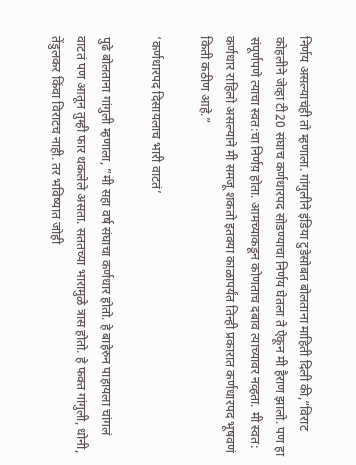निर्णय असल्याचंही तो म्हणाला. गांगुलीने इंडिया टुडेसोबत बोलताना माहिती दिली की,“विराट कोहलीने जेव्हा टी20 संघाच कर्णधारपद सोडण्याचा निर्णय घेतला ते ऐकून मी हैराण झालो. पण हा संपूर्णपणे त्याचा स्वत:चा निर्णय़ होता. आमच्याकडून कोणताच दबाव त्याच्यावर नव्हता. मी स्वत: कर्णधार राहिलो असल्याने मी समजू शकतो इतक्या काळापर्यंत तिन्ही प्रकारात कर्णधारपद भूषवणं किती कठीण आहे.”

‘कर्णधारपद दिसायलाच भारी वाटतं’

पुढे बोलताना गांगुली म्हणाला, ”मी सहा वर्ष संघाचा कर्णधार होतो. हे बाहेरुन पाहायला चांगलं वाटतं पण आतून तुम्ही फार थकलेले असता. सततच्या भारामुळे त्रास होतो. हे फक्त गांगुली, धोनी, तेंडुलकर किंवा विराटच नाही. तर भविष्यात जोही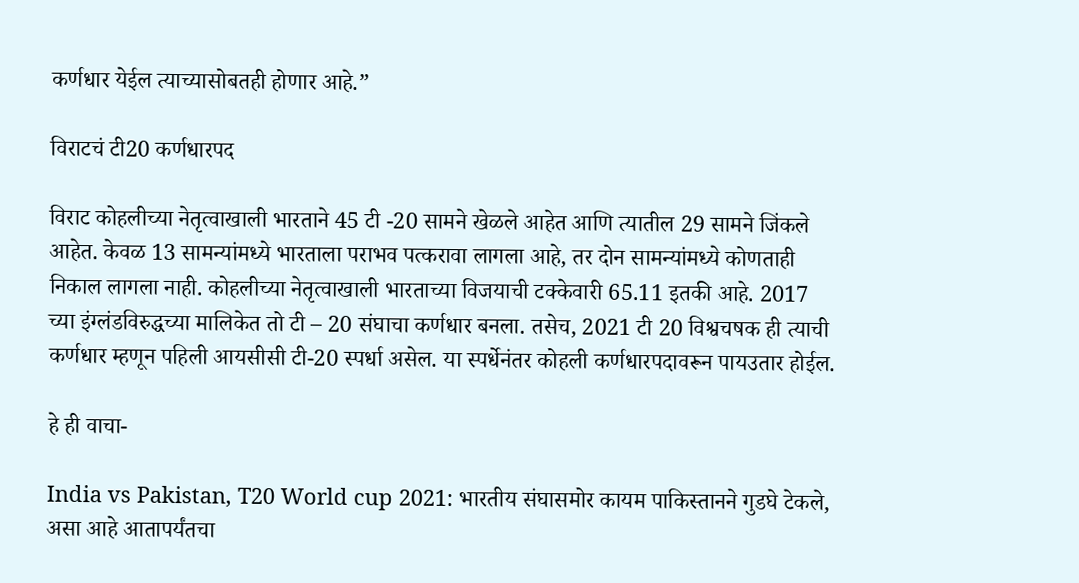कर्णधार येईल त्याच्यासोबतही होणार आहे.”

विराटचं टी20 कर्णधारपद

विराट कोहलीच्या नेतृत्वाखाली भारताने 45 टी -20 सामने खेळले आहेत आणि त्यातील 29 सामने जिंकले आहेत. केवळ 13 सामन्यांमध्ये भारताला पराभव पत्करावा लागला आहे, तर दोन सामन्यांमध्ये कोणताही निकाल लागला नाही. कोहलीच्या नेतृत्वाखाली भारताच्या विजयाची टक्केवारी 65.11 इतकी आहे. 2017 च्या इंग्लंडविरुद्धच्या मालिकेत तो टी – 20 संघाचा कर्णधार बनला. तसेच, 2021 टी 20 विश्वचषक ही त्याची कर्णधार म्हणून पहिली आयसीसी टी-20 स्पर्धा असेल. या स्पर्धेनंतर कोहली कर्णधारपदावरून पायउतार होईल.

हे ही वाचा-

India vs Pakistan, T20 World cup 2021: भारतीय संघासमोर कायम पाकिस्तानने गुडघे टेकले, असा आहे आतापर्यंतचा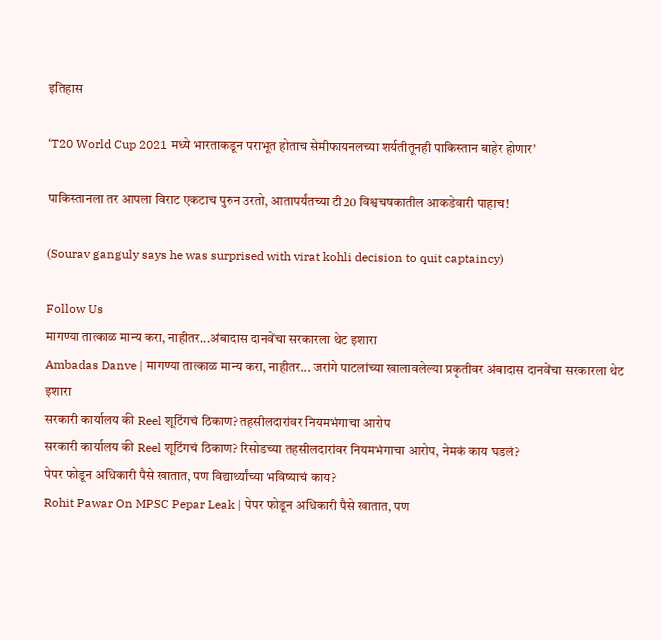इतिहास

‘T20 World Cup 2021 मध्ये भारताकडून पराभूत होताच सेमीफायनलच्या शर्यतीतूनही पाकिस्तान बाहेर होणार’

पाकिस्तानला तर आपला विराट एकटाच पुरुन उरतो, आतापर्यंतच्या टी20 विश्वचषकातील आकडेवारी पाहाच!

(Sourav ganguly says he was surprised with virat kohli decision to quit captaincy)

Follow Us
मागण्या तात्काळ मान्य करा, नाहीतर...अंबादास दानवेंचा सरकारला थेट इशारा
Ambadas Danve | मागण्या तात्काळ मान्य करा, नाहीतर... जरांगे पाटलांच्या खालावलेल्या प्रकृतीवर अंबादास दानवेंचा सरकारला थेट इशारा
सरकारी कार्यालय की Reel शूटिंगचं ठिकाण? तहसीलदारांवर नियमभंगाचा आरोप
सरकारी कार्यालय की Reel शूटिंगचं ठिकाण? रिसोडच्या तहसीलदारांवर नियमभंगाचा आरोप, नेमकं काय घडलं?
पेपर फोडून अधिकारी पैसे खातात, पण विद्यार्थ्यांच्या भविष्याचं काय?
Rohit Pawar On MPSC Pepar Leak | पेपर फोडून अधिकारी पैसे खातात, पण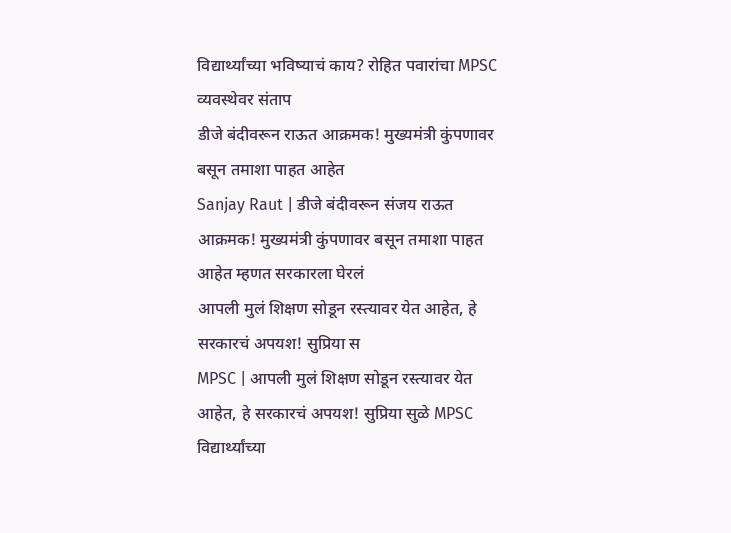विद्यार्थ्यांच्या भविष्याचं काय? रोहित पवारांचा MPSC व्यवस्थेवर संताप
डीजे बंदीवरून राऊत आक्रमक! मुख्यमंत्री कुंपणावर बसून तमाशा पाहत आहेत
Sanjay Raut | डीजे बंदीवरून संजय राऊत आक्रमक! मुख्यमंत्री कुंपणावर बसून तमाशा पाहत आहेत म्हणत सरकारला घेरलं
आपली मुलं शिक्षण सोडून रस्त्यावर येत आहेत, हे सरकारचं अपयश! सुप्रिया स
MPSC | आपली मुलं शिक्षण सोडून रस्त्यावर येत आहेत, हे सरकारचं अपयश! सुप्रिया सुळे MPSC विद्यार्थ्यांच्या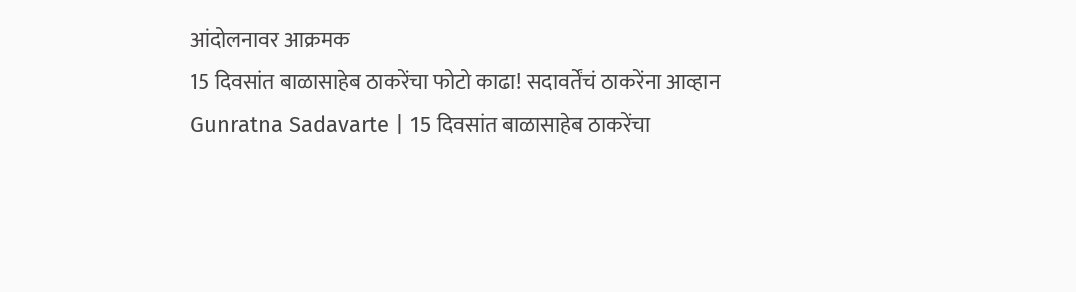आंदोलनावर आक्रमक
15 दिवसांत बाळासाहेब ठाकरेंचा फोटो काढा! सदावर्तेंचं ठाकरेंना आव्हान
Gunratna Sadavarte | 15 दिवसांत बाळासाहेब ठाकरेंचा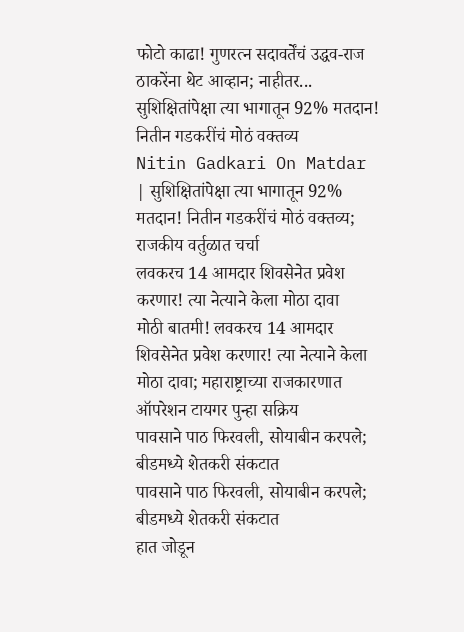फोटो काढा! गुणरत्न सदावर्तेंचं उद्धव-राज ठाकरेंना थेट आव्हान; नाहीतर...
सुशिक्षितांपेक्षा त्या भागातून 92% मतदान! नितीन गडकरींचं मोठं वक्तव्य
Nitin Gadkari On Matdar | सुशिक्षितांपेक्षा त्या भागातून 92% मतदान! नितीन गडकरींचं मोठं वक्तव्य; राजकीय वर्तुळात चर्चा
लवकरच 14 आमदार शिवसेनेत प्रवेश करणार! त्या नेत्याने केला मोठा दावा
मोठी बातमी! लवकरच 14 आमदार शिवसेनेत प्रवेश करणार! त्या नेत्याने केला मोठा दावा; महाराष्ट्राच्या राजकारणात ऑपरेशन टायगर पुन्हा सक्रिय
पावसाने पाठ फिरवली, सोयाबीन करपले; बीडमध्ये शेतकरी संकटात
पावसाने पाठ फिरवली, सोयाबीन करपले; बीडमध्ये शेतकरी संकटात
हात जोडून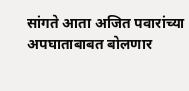सांगते आता अजित पवारांच्या अपघाताबाबत बोलणार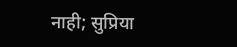नाही; सुप्रिया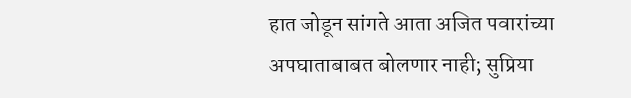हात जोडून सांगते आता अजित पवारांच्या अपघाताबाबत बोलणार नाही; सुप्रिया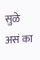सुळे असं का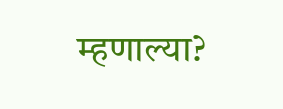म्हणाल्या?